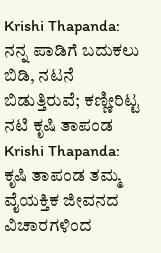Krishi Thapanda: ನನ್ನ ಪಾಡಿಗೆ ಬದುಕಲು ಬಿಡಿ, ನಟನೆ ಬಿಡುತ್ತಿರುವೆ; ಕಣ್ಣೀರಿಟ್ಟ ನಟಿ ಕೃಷಿ ತಾಪಂಡ
Krishi Thapanda: ಕೃಷಿ ತಾಪಂಡ ತಮ್ಮ ವೈಯಕ್ತಿಕ ಜೀವನದ ವಿಚಾರಗಳಿಂದ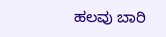ಹಲವು ಬಾರಿ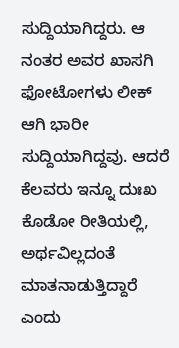ಸುದ್ದಿಯಾಗಿದ್ದರು. ಆ ನಂತರ ಅವರ ಖಾಸಗಿ ಫೋಟೋಗಳು ಲೀಕ್ ಆಗಿ ಭಾರೀ ಸುದ್ದಿಯಾಗಿದ್ದವು. ಆದರೆ ಕೆಲವರು ಇನ್ನೂ ದುಃಖ ಕೊಡೋ ರೀತಿಯಲ್ಲಿ, ಅರ್ಥವಿಲ್ಲದಂತೆ ಮಾತನಾಡುತ್ತಿದ್ದಾರೆ ಎಂದು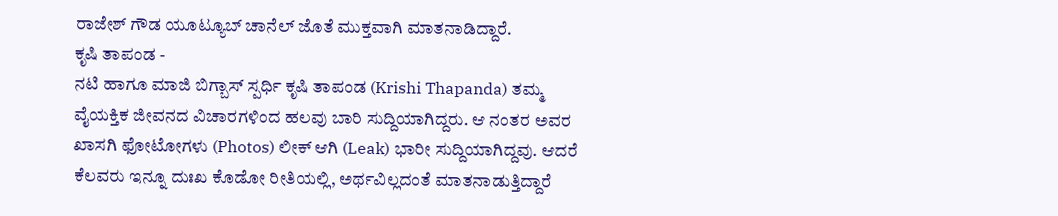ರಾಜೇಶ್ ಗೌಡ ಯೂಟ್ಯೂಬ್ ಚಾನೆಲ್ ಜೊತೆ ಮುಕ್ತವಾಗಿ ಮಾತನಾಡಿದ್ದಾರೆ.
ಕೃಷಿ ತಾಪಂಡ -
ನಟಿ ಹಾಗೂ ಮಾಜಿ ಬಿಗ್ಬಾಸ್ ಸ್ಪರ್ಧಿ ಕೃಷಿ ತಾಪಂಡ (Krishi Thapanda) ತಮ್ಮ ವೈಯಕ್ತಿಕ ಜೀವನದ ವಿಚಾರಗಳಿಂದ ಹಲವು ಬಾರಿ ಸುದ್ದಿಯಾಗಿದ್ದರು. ಆ ನಂತರ ಅವರ ಖಾಸಗಿ ಫೋಟೋಗಳು (Photos) ಲೀಕ್ ಆಗಿ (Leak) ಭಾರೀ ಸುದ್ದಿಯಾಗಿದ್ದವು. ಆದರೆ ಕೆಲವರು ಇನ್ನೂ ದುಃಖ ಕೊಡೋ ರೀತಿಯಲ್ಲಿ, ಅರ್ಥವಿಲ್ಲದಂತೆ ಮಾತನಾಡುತ್ತಿದ್ದಾರೆ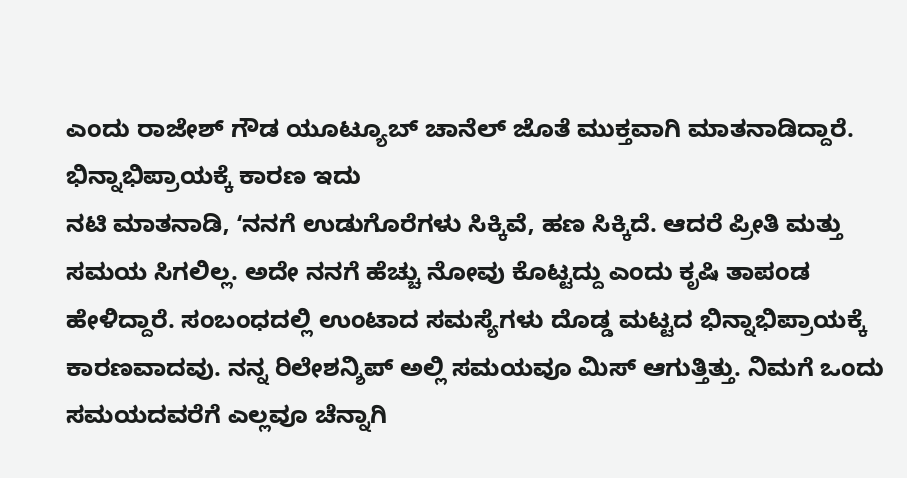ಎಂದು ರಾಜೇಶ್ ಗೌಡ ಯೂಟ್ಯೂಬ್ ಚಾನೆಲ್ ಜೊತೆ ಮುಕ್ತವಾಗಿ ಮಾತನಾಡಿದ್ದಾರೆ.
ಭಿನ್ನಾಭಿಪ್ರಾಯಕ್ಕೆ ಕಾರಣ ಇದು
ನಟಿ ಮಾತನಾಡಿ, ʻನನಗೆ ಉಡುಗೊರೆಗಳು ಸಿಕ್ಕಿವೆ, ಹಣ ಸಿಕ್ಕಿದೆ. ಆದರೆ ಪ್ರೀತಿ ಮತ್ತು ಸಮಯ ಸಿಗಲಿಲ್ಲ. ಅದೇ ನನಗೆ ಹೆಚ್ಚು ನೋವು ಕೊಟ್ಟದ್ದು ಎಂದು ಕೃಷಿ ತಾಪಂಡ ಹೇಳಿದ್ದಾರೆ. ಸಂಬಂಧದಲ್ಲಿ ಉಂಟಾದ ಸಮಸ್ಯೆಗಳು ದೊಡ್ಡ ಮಟ್ಟದ ಭಿನ್ನಾಭಿಪ್ರಾಯಕ್ಕೆ ಕಾರಣವಾದವು. ನನ್ನ ರಿಲೇಶನ್ಶಿಪ್ ಅಲ್ಲಿ ಸಮಯವೂ ಮಿಸ್ ಆಗುತ್ತಿತ್ತು. ನಿಮಗೆ ಒಂದು ಸಮಯದವರೆಗೆ ಎಲ್ಲವೂ ಚೆನ್ನಾಗಿ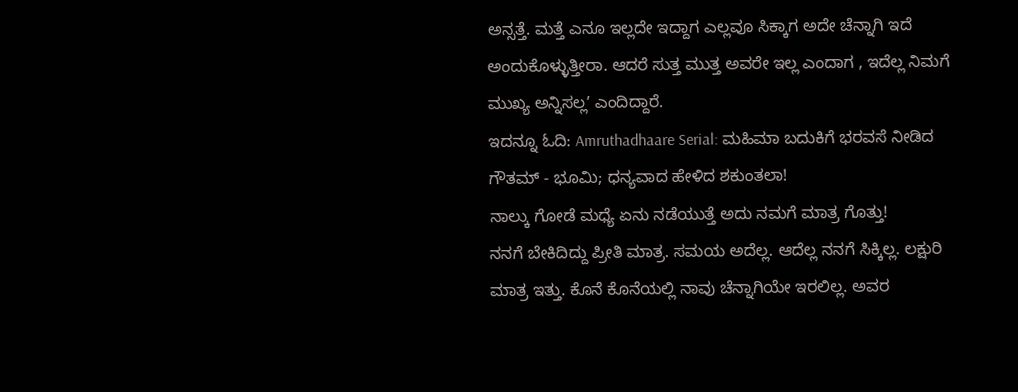ಅನ್ಸತ್ತೆ. ಮತ್ತೆ ಎನೂ ಇಲ್ಲದೇ ಇದ್ದಾಗ ಎಲ್ಲವೂ ಸಿಕ್ಕಾಗ ಅದೇ ಚೆನ್ನಾಗಿ ಇದೆ ಅಂದುಕೊಳ್ಳುತ್ತೀರಾ. ಆದರೆ ಸುತ್ತ ಮುತ್ತ ಅವರೇ ಇಲ್ಲ ಎಂದಾಗ , ಇದೆಲ್ಲ ನಿಮಗೆ ಮುಖ್ಯ ಅನ್ನಿಸಲ್ಲʼ ಎಂದಿದ್ದಾರೆ.
ಇದನ್ನೂ ಓದಿ: Amruthadhaare Serial: ಮಹಿಮಾ ಬದುಕಿಗೆ ಭರವಸೆ ನೀಡಿದ ಗೌತಮ್ - ಭೂಮಿ; ಧನ್ಯವಾದ ಹೇಳಿದ ಶಕುಂತಲಾ!
ನಾಲ್ಕು ಗೋಡೆ ಮಧ್ಯೆ ಏನು ನಡೆಯುತ್ತೆ ಅದು ನಮಗೆ ಮಾತ್ರ ಗೊತ್ತು!
ನನಗೆ ಬೇಕಿದಿದ್ದು ಪ್ರೀತಿ ಮಾತ್ರ. ಸಮಯ ಅದೆಲ್ಲ. ಆದೆಲ್ಲ ನನಗೆ ಸಿಕ್ಕಿಲ್ಲ. ಲಕ್ಷುರಿ ಮಾತ್ರ ಇತ್ತು. ಕೊನೆ ಕೊನೆಯಲ್ಲಿ ನಾವು ಚೆನ್ನಾಗಿಯೇ ಇರಲಿಲ್ಲ. ಅವರ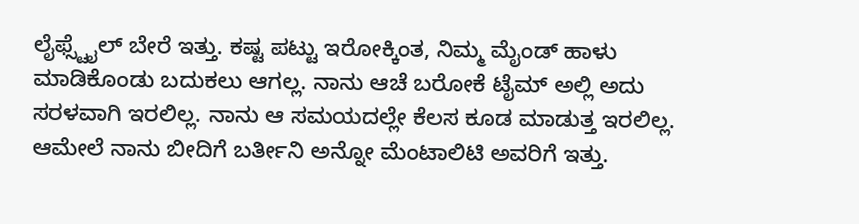ಲೈಫ್ಸ್ಟೈಲ್ ಬೇರೆ ಇತ್ತು. ಕಷ್ಟ ಪಟ್ಟು ಇರೋಕ್ಕಿಂತ, ನಿಮ್ಮ ಮೈಂಡ್ ಹಾಳು ಮಾಡಿಕೊಂಡು ಬದುಕಲು ಆಗಲ್ಲ. ನಾನು ಆಚೆ ಬರೋಕೆ ಟೈಮ್ ಅಲ್ಲಿ ಅದು ಸರಳವಾಗಿ ಇರಲಿಲ್ಲ. ನಾನು ಆ ಸಮಯದಲ್ಲೇ ಕೆಲಸ ಕೂಡ ಮಾಡುತ್ತ ಇರಲಿಲ್ಲ. ಆಮೇಲೆ ನಾನು ಬೀದಿಗೆ ಬರ್ತೀನಿ ಅನ್ನೋ ಮೆಂಟಾಲಿಟಿ ಅವರಿಗೆ ಇತ್ತು.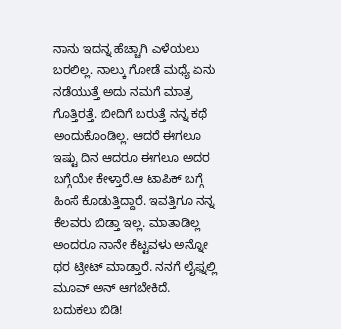ನಾನು ಇದನ್ನ ಹೆಚ್ಚಾಗಿ ಎಳೆಯಲು ಬರಲಿಲ್ಲ. ನಾಲ್ಕು ಗೋಡೆ ಮಧ್ಯೆ ಏನು ನಡೆಯುತ್ತೆ ಅದು ನಮಗೆ ಮಾತ್ರ ಗೊತ್ತಿರತ್ತೆ. ಬೀದಿಗೆ ಬರುತ್ತೆ ನನ್ನ ಕಥೆ ಅಂದುಕೊಂಡಿಲ್ಲ. ಆದರೆ ಈಗಲೂ ಇಷ್ಟು ದಿನ ಆದರೂ ಈಗಲೂ ಅದರ ಬಗ್ಗೆಯೇ ಕೇಳ್ತಾರೆ.ಆ ಟಾಪಿಕ್ ಬಗ್ಗೆ ಹಿಂಸೆ ಕೊಡುತ್ತಿದ್ದಾರೆ. ಇವತ್ತಿಗೂ ನನ್ನ ಕೆಲವರು ಬಿಡ್ತಾ ಇಲ್ಲ. ಮಾತಾಡಿಲ್ಲ ಅಂದರೂ ನಾನೇ ಕೆಟ್ಟವಳು ಅನ್ನೋ ಥರ ಟ್ರೀಟ್ ಮಾಡ್ತಾರೆ. ನನಗೆ ಲೈಫ್ನಲ್ಲಿ ಮೂವ್ ಅನ್ ಆಗಬೇಕಿದೆ.
ಬದುಕಲು ಬಿಡಿ!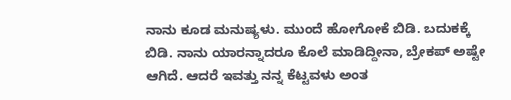ನಾನು ಕೂಡ ಮನುಷ್ಯಳು. ಮುಂದೆ ಹೋಗೋಕೆ ಬಿಡಿ. ಬದುಕಕ್ಕೆ ಬಿಡಿ. ನಾನು ಯಾರನ್ನಾದರೂ ಕೊಲೆ ಮಾಡಿದ್ದೀನಾ, ಬ್ರೇಕಪ್ ಅಷ್ಟೇ ಆಗಿದೆ. ಆದರೆ ಇವತ್ತು ನನ್ನ ಕೆಟ್ಟವಳು ಅಂತ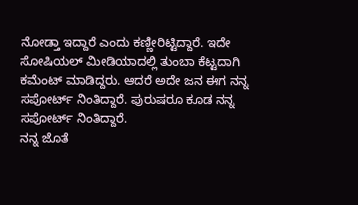ನೋಡ್ತಾ ಇದ್ದಾರೆ ಎಂದು ಕಣ್ಣೀರಿಟ್ಟಿದ್ದಾರೆ. ಇದೇ ಸೋಷಿಯಲ್ ಮೀಡಿಯಾದಲ್ಲಿ ತುಂಬಾ ಕೆಟ್ಟದಾಗಿ ಕಮೆಂಟ್ ಮಾಡಿದ್ದರು. ಆದರೆ ಅದೇ ಜನ ಈಗ ನನ್ನ ಸಪೋರ್ಟ್ ನಿಂತಿದ್ದಾರೆ. ಪುರುಷರೂ ಕೂಡ ನನ್ನ ಸಪೋರ್ಟ್ ನಿಂತಿದ್ದಾರೆ.
ನನ್ನ ಜೊತೆ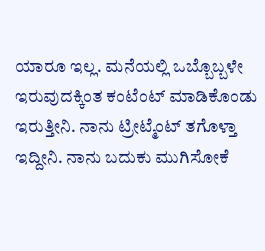ಯಾರೂ ಇಲ್ಲ. ಮನೆಯಲ್ಲಿ ಒಬ್ಬೊಬ್ಬಳೇ ಇರುವುದಕ್ಕಿಂತ ಕಂಟೆಂಟ್ ಮಾಡಿಕೊಂಡು ಇರುತ್ತೀನಿ. ನಾನು ಟ್ರೀಟ್ಮೆಂಟ್ ತಗೊಳ್ತಾ ಇದ್ದೀನಿ. ನಾನು ಬದುಕು ಮುಗಿಸೋಕೆ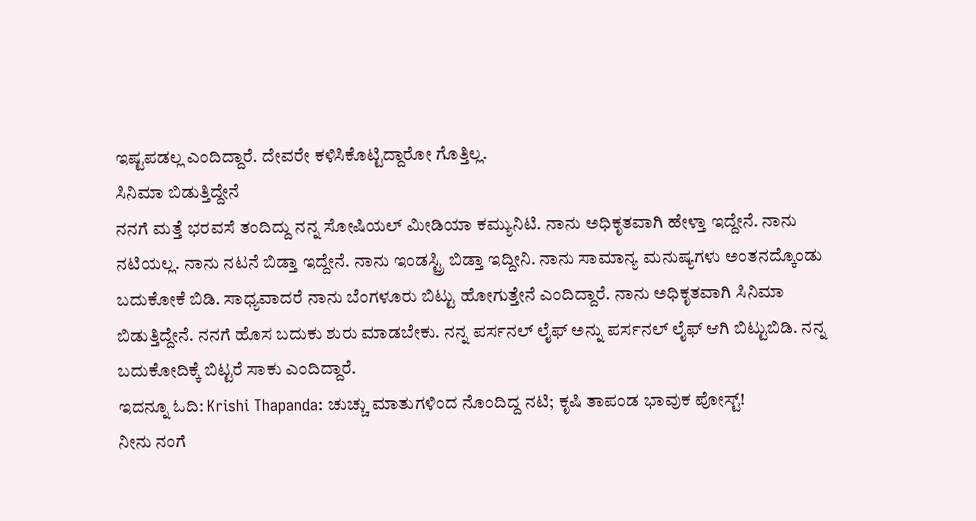ಇಷ್ಟಪಡಲ್ಲ ಎಂದಿದ್ದಾರೆ. ದೇವರೇ ಕಳಿಸಿಕೊಟ್ಟಿದ್ದಾರೋ ಗೊತ್ತಿಲ್ಲ.
ಸಿನಿಮಾ ಬಿಡುತ್ತಿದ್ದೇನೆ
ನನಗೆ ಮತ್ತೆ ಭರವಸೆ ತಂದಿದ್ದು ನನ್ನ ಸೋಷಿಯಲ್ ಮೀಡಿಯಾ ಕಮ್ಯುನಿಟಿ. ನಾನು ಅಧಿಕೃತವಾಗಿ ಹೇಳ್ತಾ ಇದ್ದೇನೆ. ನಾನು ನಟಿಯಲ್ಲ. ನಾನು ನಟನೆ ಬಿಡ್ತಾ ಇದ್ದೇನೆ. ನಾನು ಇಂಡಸ್ಟ್ರಿ ಬಿಡ್ತಾ ಇದ್ದೀನಿ. ನಾನು ಸಾಮಾನ್ಯ ಮನುಷ್ಯಗಳು ಅಂತನದ್ಕೊಂಡು ಬದುಕೋಕೆ ಬಿಡಿ. ಸಾಧ್ಯವಾದರೆ ನಾನು ಬೆಂಗಳೂರು ಬಿಟ್ಟು ಹೋಗುತ್ತೇನೆ ಎಂದಿದ್ದಾರೆ. ನಾನು ಅಧಿಕೃತವಾಗಿ ಸಿನಿಮಾ ಬಿಡುತ್ತಿದ್ದೇನೆ. ನನಗೆ ಹೊಸ ಬದುಕು ಶುರು ಮಾಡಬೇಕು. ನನ್ನ ಪರ್ಸನಲ್ ಲೈಫ್ ಅನ್ನು ಪರ್ಸನಲ್ ಲೈಫ್ ಆಗಿ ಬಿಟ್ಟುಬಿಡಿ. ನನ್ನ ಬದುಕೋದಿಕ್ಕೆ ಬಿಟ್ಟರೆ ಸಾಕು ಎಂದಿದ್ದಾರೆ.
ಇದನ್ನೂ ಓದಿ: Krishi Thapanda: ಚುಚ್ಚು ಮಾತುಗಳಿಂದ ನೊಂದಿದ್ದ ನಟಿ; ಕೃಷಿ ತಾಪಂಡ ಭಾವುಕ ಪೋಸ್ಟ್!
ನೀನು ನಂಗೆ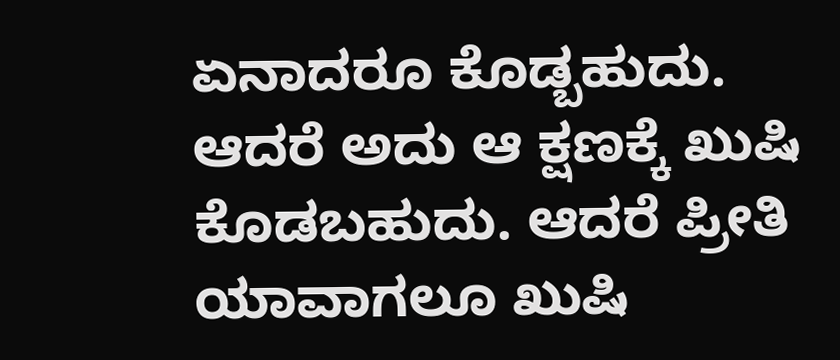ಏನಾದರೂ ಕೊಡ್ಬಹುದು. ಆದರೆ ಅದು ಆ ಕ್ಷಣಕ್ಕೆ ಖುಷಿ ಕೊಡಬಹುದು. ಆದರೆ ಪ್ರೀತಿ ಯಾವಾಗಲೂ ಖುಷಿ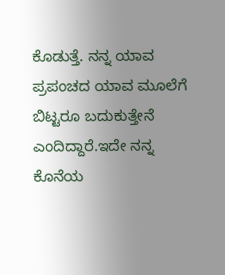ಕೊಡುತ್ತೆ. ನನ್ನ ಯಾವ ಪ್ರಪಂಚದ ಯಾವ ಮೂಲೆಗೆ ಬಿಟ್ಟರೂ ಬದುಕುತ್ತೇನೆ ಎಂದಿದ್ದಾರೆ.ಇದೇ ನನ್ನ ಕೊನೆಯ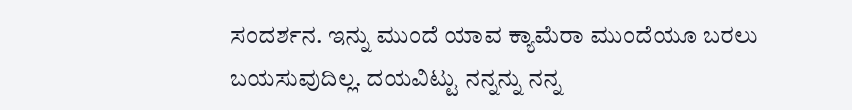ಸಂದರ್ಶನ. ಇನ್ನು ಮುಂದೆ ಯಾವ ಕ್ಯಾಮೆರಾ ಮುಂದೆಯೂ ಬರಲು ಬಯಸುವುದಿಲ್ಲ. ದಯವಿಟ್ಟು ನನ್ನನ್ನು ನನ್ನ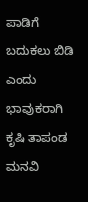ಪಾಡಿಗೆ ಬದುಕಲು ಬಿಡಿ ಎಂದು ಭಾವುಕರಾಗಿ ಕೃಷಿ ತಾಪಂಡ ಮನವಿ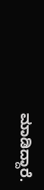ಮಾಡಿದ್ದಾರೆ.